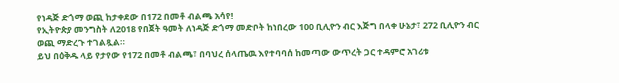የነዳጅ ድጎማ ወጪ ከታቀደው በ172 በመቶ ብልጫ አሳየ!
የኢትዮጵያ መንግስት ለ2018 የበጀት ዓመት ለነዳጅ ድጎማ መድቦት ከነበረው 100 ቢሊዮን ብር እጅግ በላቀ ሁኔታ፣ 272 ቢሊዮን ብር ወጪ ማድረጉ ተገልጿል።
ይህ በዕቅዱ ላይ የታየው የ172 በመቶ ብልጫ፣ በባህረ ሰላጤዉ እየተባባሰ ከመጣው ውጥረት ጋር ተዳምሮ አገሪቱ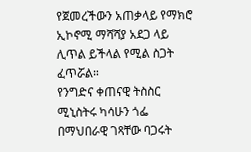የጀመረችውን አጠቃላይ የማክሮ ኢኮኖሚ ማሻሻያ አደጋ ላይ ሊጥል ይችላል የሚል ስጋት ፈጥሯል።
የንግድና ቀጠናዊ ትስስር ሚኒስትሩ ካሳሁን ጎፌ በማህበራዊ ገጻቸው ባጋሩት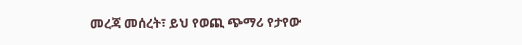መረጃ መሰረት፣ ይህ የወጪ ጭማሪ የታየው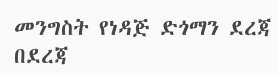መንግስት የነዳጅ ድጎማን ደረጃ በደረጃ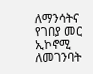ለማንሳትና የገበያ መር ኢኮኖሚ ለመገንባት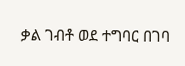ቃል ገብቶ ወደ ተግባር በገባ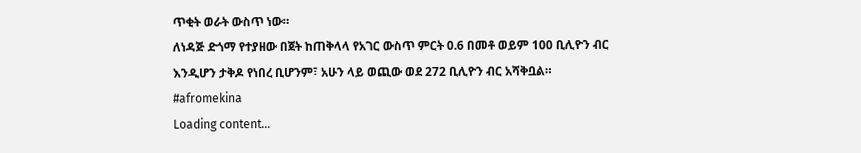ጥቂት ወራት ውስጥ ነው።
ለነዳጅ ድጎማ የተያዘው በጀት ከጠቅላላ የአገር ውስጥ ምርት 0.6 በመቶ ወይም 100 ቢሊዮን ብር እንዲሆን ታቅዶ የነበረ ቢሆንም፣ አሁን ላይ ወጪው ወደ 272 ቢሊዮን ብር አሻቅቧል።
#afromekina
Loading content...